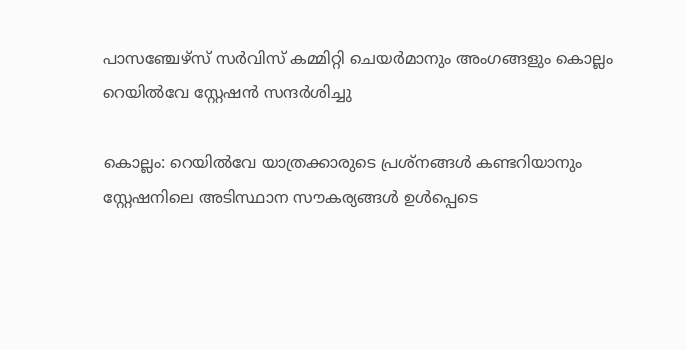പാസഞ്ചേഴ്സ് സർവിസ് കമ്മിറ്റി ചെയർമാനും അംഗങ്ങളും കൊല്ലം റെയിൽവേ സ്റ്റേഷൻ സന്ദർശിച്ചു

കൊല്ലം: റെയിൽവേ യാത്രക്കാരുടെ പ്രശ്നങ്ങൾ കണ്ടറിയാനും സ്റ്റേഷനിലെ അടിസ്ഥാന സൗകര്യങ്ങൾ ഉൾപ്പെടെ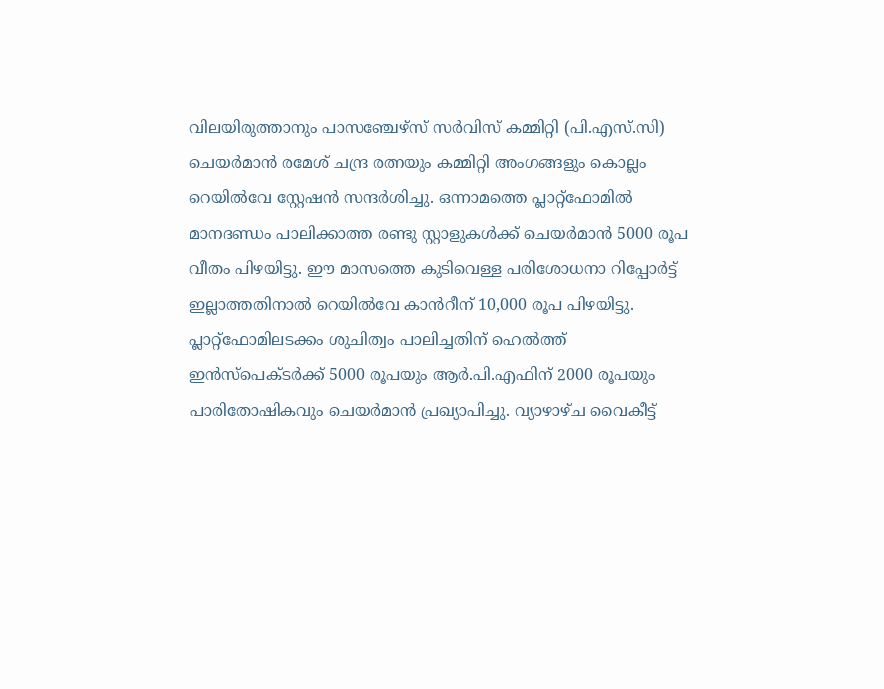വിലയിരുത്താനും പാസഞ്ചേഴ്സ് സർവിസ് കമ്മിറ്റി (പി.എസ്.സി) ചെയർമാൻ രമേശ് ചന്ദ്ര രത്നയും കമ്മിറ്റി അംഗങ്ങളും കൊല്ലം റെയിൽവേ സ്റ്റേഷൻ സന്ദർശിച്ചു. ഒന്നാമത്തെ പ്ലാറ്റ്ഫോമിൽ മാനദണ്ഡം പാലിക്കാത്ത രണ്ടു സ്റ്റാളുകൾക്ക് ചെയർമാൻ 5000 രൂപ വീതം പിഴയിട്ടു. ഈ മാസത്തെ കുടിവെള്ള പരിശോധനാ റിപ്പോർട്ട് ഇല്ലാത്തതിനാൽ റെയിൽവേ കാൻറീന് 10,000 രൂപ പിഴയിട്ടു. പ്ലാറ്റ്ഫോമിലടക്കം ശുചിത്വം പാലിച്ചതിന് ഹെൽത്ത് ഇൻസ്പെക്ടർക്ക് 5000 രൂപയും ആർ.പി.എഫിന് 2000 രൂപയും പാരിതോഷികവും ചെയർമാൻ പ്രഖ്യാപിച്ചു. വ്യാഴാഴ്ച വൈകീട്ട്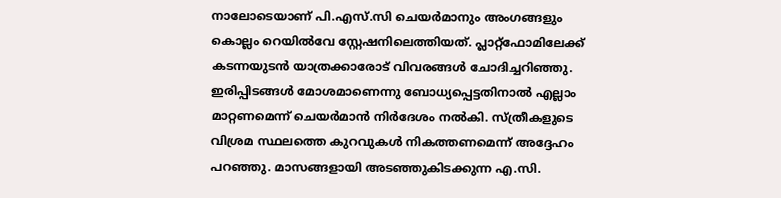നാലോടെയാണ് പി.എസ്.സി ചെയർമാനും അംഗങ്ങളും കൊല്ലം റെയിൽവേ സ്റ്റേഷനിലെത്തിയത്. പ്ലാറ്റ്ഫോമിലേക്ക് കടന്നയുടൻ യാത്രക്കാരോട് വിവരങ്ങൾ ചോദിച്ചറിഞ്ഞു. ഇരിപ്പിടങ്ങൾ മോശമാണെന്നു ബോധ്യപ്പെട്ടതിനാൽ എല്ലാം മാറ്റണമെന്ന് ചെയർമാൻ നിർദേശം നൽകി. സ്ത്രീകളുടെ വിശ്രമ സ്ഥലത്തെ കുറവുകൾ നികത്തണമെന്ന് അദ്ദേഹം പറഞ്ഞു. മാസങ്ങളായി അടഞ്ഞുകിടക്കുന്ന എ.സി.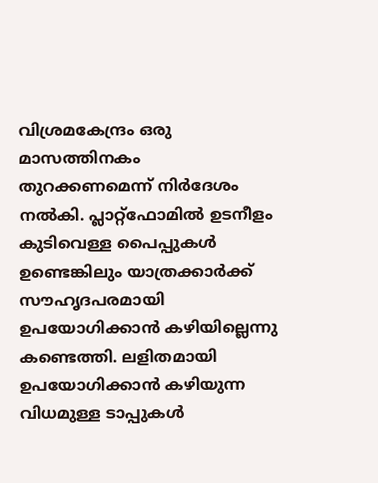വിശ്രമകേന്ദ്രം ഒരു മാസത്തിനകം തുറക്കണമെന്ന് നിർദേശം നൽകി. പ്ലാറ്റ്ഫോമിൽ ഉടനീളം കുടിവെള്ള പൈപ്പുകൾ ഉണ്ടെങ്കിലും യാത്രക്കാർക്ക് സൗഹൃദപരമായി ഉപയോഗിക്കാൻ കഴിയില്ലെന്നു കണ്ടെത്തി. ലളിതമായി ഉപയോഗിക്കാൻ കഴിയുന്ന വിധമുള്ള ടാപ്പുകൾ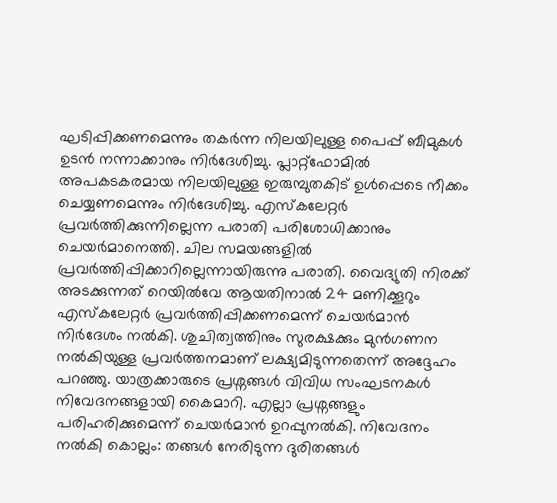ഘടിപ്പിക്കണമെന്നും തകർന്ന നിലയിലുള്ള പൈപ്പ് ബീമുകൾ ഉടൻ നന്നാക്കാനും നിർദേശിച്ചു. പ്ലാറ്റ്ഫോമിൽ അപകടകരമായ നിലയിലുള്ള ഇരുമ്പുതകിട് ഉൾപ്പെടെ നീക്കം ചെയ്യണമെന്നും നിർദേശിച്ചു. എസ്കലേറ്റർ പ്രവർത്തിക്കുന്നില്ലെന്ന പരാതി പരിശോധിക്കാനും ചെയർമാനെത്തി. ചില സമയങ്ങളിൽ പ്രവർത്തിപ്പിക്കാറില്ലെന്നായിരുന്നു പരാതി. വൈദ്യുതി നിരക്ക് അടക്കുന്നത് റെയിൽവേ ആയതിനാൽ 24 മണിക്കൂറും എസ്കലേറ്റർ പ്രവർത്തിപ്പിക്കണമെന്ന് ചെയർമാൻ നിർദേശം നൽകി. ശുചിത്വത്തിനും സുരക്ഷക്കും മുൻഗണന നൽകിയുള്ള പ്രവർത്തനമാണ് ലക്ഷ്യമിടുന്നതെന്ന് അദ്ദേഹം പറഞ്ഞു. യാത്രക്കാരുടെ പ്രശ്നങ്ങൾ വിവിധ സംഘടനകൾ നിവേദനങ്ങളായി കൈമാറി. എല്ലാ പ്രശ്നങ്ങളും പരിഹരിക്കുമെന്ന് ചെയർമാൻ ഉറപ്പുനൽകി. നിവേദനം നൽകി കൊല്ലം: തങ്ങൾ നേരിടുന്ന ദുരിതങ്ങൾ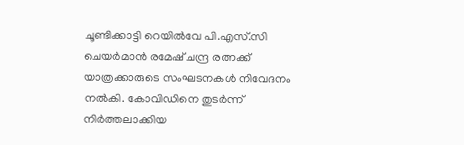ചൂണ്ടിക്കാട്ടി റെയിൽവേ പി.എസ്.സി ചെയർമാൻ രമേഷ് ചന്ദ്ര രത്നക്ക് യാത്രക്കാരുടെ സംഘടനകൾ നിവേദനം നൽകി. കോവിഡിനെ തുടർന്ന് നിർത്തലാക്കിയ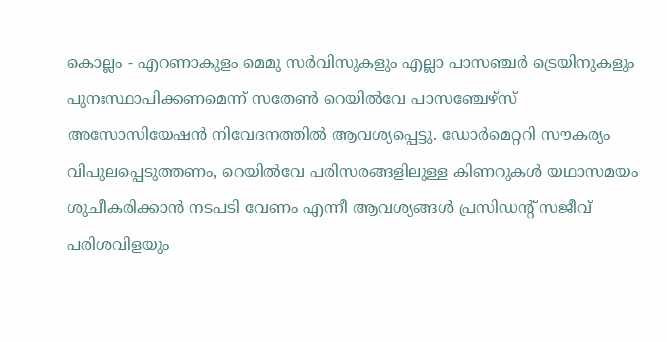കൊല്ലം - എറണാകുളം മെമു സർവിസുകളും എല്ലാ പാസഞ്ചർ ട്രെയിനുകളും പുനഃസ്ഥാപിക്കണമെന്ന് സതേൺ റെയിൽവേ പാസഞ്ചേഴ്സ് അസോസിയേഷൻ നിവേദനത്തിൽ ആവശ്യപ്പെട്ടു. ഡോർമെറ്ററി സൗകര്യം വിപുലപ്പെടുത്തണം, റെയിൽവേ പരിസരങ്ങളിലുള്ള കിണറുകൾ യഥാസമയം ശുചീകരിക്കാൻ നടപടി വേണം എന്നീ ആവശ്യങ്ങൾ പ്രസിഡന്‍റ് സജീവ് പരിശവിളയും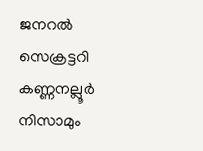ജനറൽ സെക്രട്ടറി കണ്ണനല്ലൂർ നിസാമും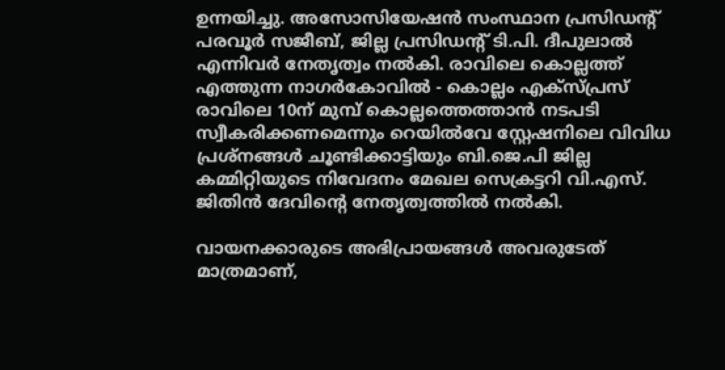ഉന്നയിച്ചു. അസോസിയേഷൻ സംസ്ഥാന പ്രസിഡന്‍റ് പരവൂർ സജീബ്, ജില്ല പ്രസിഡന്‍റ് ടി.പി. ദീപുലാൽ എന്നിവർ നേതൃത്വം നൽകി. രാവിലെ കൊല്ലത്ത് എത്തുന്ന നാഗർകോവിൽ - കൊല്ലം എക്സ്പ്രസ് രാവിലെ 10ന് മുമ്പ് കൊല്ലത്തെത്താൻ നടപടി സ്വീകരിക്കണമെന്നും റെയിൽവേ സ്റ്റേഷനിലെ വിവിധ പ്രശ്നങ്ങൾ ചൂണ്ടിക്കാട്ടിയും ബി.ജെ.പി ജില്ല കമ്മിറ്റിയുടെ നിവേദനം മേഖല സെക്രട്ടറി വി.എസ്. ജിതിൻ ദേവിന്‍റെ നേതൃത്വത്തിൽ നൽകി.

വായനക്കാരുടെ അഭിപ്രായങ്ങള്‍ അവരുടേത് മാത്രമാണ്,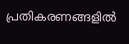പ്രതികരണങ്ങളിൽ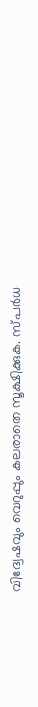വിദ്വേഷവും വെറുപ്പും കലരാതെ സൂക്ഷിക്കുക. സ്പർധ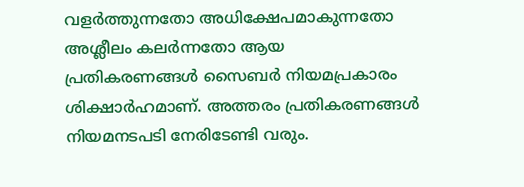വളർത്തുന്നതോ അധിക്ഷേപമാകുന്നതോ അശ്ലീലം കലർന്നതോ ആയ പ്രതികരണങ്ങൾ സൈബർ നിയമപ്രകാരം ശിക്ഷാർഹമാണ്. അത്തരം പ്രതികരണങ്ങൾ നിയമനടപടി നേരിടേണ്ടി വരും.